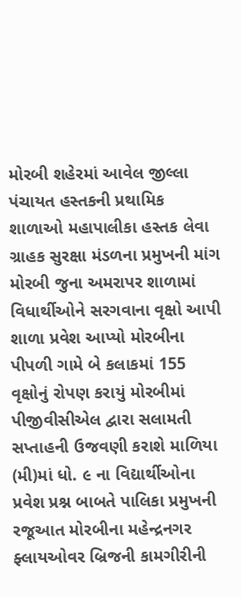મોરબી શહેરમાં આવેલ જીલ્લા પંચાયત હસ્તકની પ્રથામિક શાળાઓ મહાપાલીકા હસ્તક લેવા ગ્રાહક સુરક્ષા મંડળના પ્રમુખની માંગ મોરબી જુના અમરાપર શાળામાં વિધાર્થીઓને સરગવાના વૃક્ષો આપી શાળા પ્રવેશ આપ્યો મોરબીના પીપળી ગામે બે કલાકમાં 155 વૃક્ષોનું રોપણ કરાયું મોરબીમાં પીજીવીસીએલ દ્વારા સલામતી સપ્તાહની ઉજવણી કરાશે માળિયા (મી)માં ધો. ૯ ના વિદ્યાર્થીઓના પ્રવેશ પ્રશ્ન બાબતે પાલિકા પ્રમુખની રજૂઆત મોરબીના મહેન્દ્રનગર ફ્લાયઓવર બ્રિજની કામગીરીની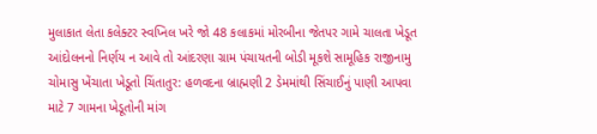મુલાકાત લેતા કલેક્ટર સ્વપ્નિલ ખરે જો 48 કલાકમાં મોરબીના જેતપર ગામે ચાલતા ખેડૂત આંદોલનનો નિર્ણય ન આવે તો આંદરણા ગ્રામ પંચાયતની બોડી મૂકશે સામૂહિક રાજીનામુ ચોમાસુ ખેંચાતા ખેડૂતો ચિંતાતુર: હળવદના બ્રાહ્મણી 2 ડેમમાંથી સિંચાઈનું પાણી આપવા માટે 7 ગામના ખેડૂતોની માંગ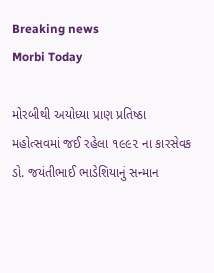Breaking news
Morbi Today

મોરબીથી અયોધ્યા પ્રાણ પ્રતિષ્ઠા મહોત્સવમાં જઈ રહેલા ૧૯૯૨ ના કારસેવક ડો. જયંતીભાઈ ભાડેશિયાનું સન્માન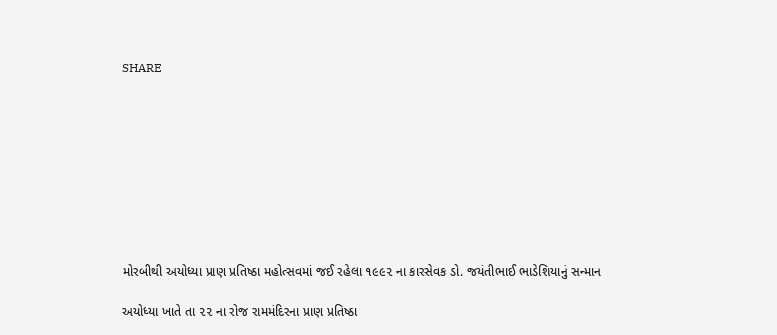SHARE









મોરબીથી અયોધ્યા પ્રાણ પ્રતિષ્ઠા મહોત્સવમાં જઈ રહેલા ૧૯૯૨ ના કારસેવક ડો. જયંતીભાઈ ભાડેશિયાનું સન્માન

અયોધ્યા ખાતે તા ૨૨ ના રોજ રામમંદિરના પ્રાણ પ્રતિષ્ઠા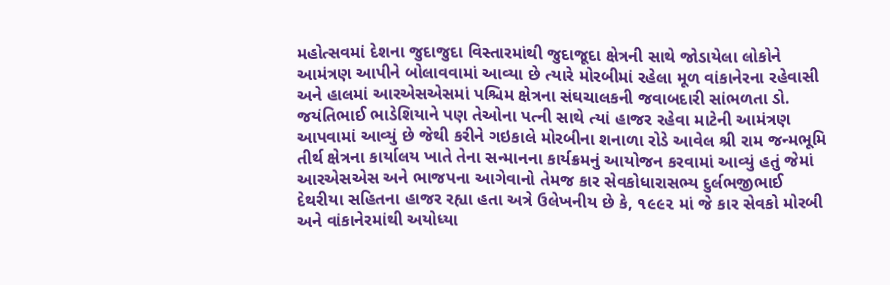મહોત્સવમાં દેશના જુદાજુદા વિસ્તારમાંથી જુદાજૂદા ક્ષેત્રની સાથે જોડાયેલા લોકોને આમંત્રણ આપીને બોલાવવામાં આવ્યા છે ત્યારે મોરબીમાં રહેલા મૂળ વાંકાનેરના રહેવાસી અને હાલમાં આરએસએસમાં પશ્ચિમ ક્ષેત્રના સંઘચાલકની જવાબદારી સાંભળતા ડો. જયંતિભાઈ ભાડેશિયાને પણ તેઓના પત્ની સાથે ત્યાં હાજર રહેવા માટેની આમંત્રણ આપવામાં આવ્યું છે જેથી કરીને ગઇકાલે મોરબીના શનાળા રોડે આવેલ શ્રી રામ જન્મભૂમિ તીર્થ ક્ષેત્રના કાર્યાલય ખાતે તેના સન્માનના કાર્યક્રમનું આયોજન કરવામાં આવ્યું હતું જેમાં આરએસએસ અને ભાજપના આગેવાનો તેમજ કાર સેવકોધારાસભ્ય દુર્લભજીભાઈ દેથરીયા સહિતના હાજર રહ્યા હતા અત્રે ઉલેખનીય છે કે, ૧૯૯૨ માં જે કાર સેવકો મોરબી અને વાંકાનેરમાંથી અયોધ્યા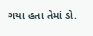ગયા હતા તેમાં ડો.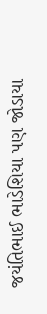જયંતિભાઈ ભાડેશિયા પણ જોડાયા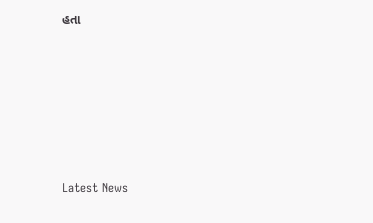હતા






Latest News